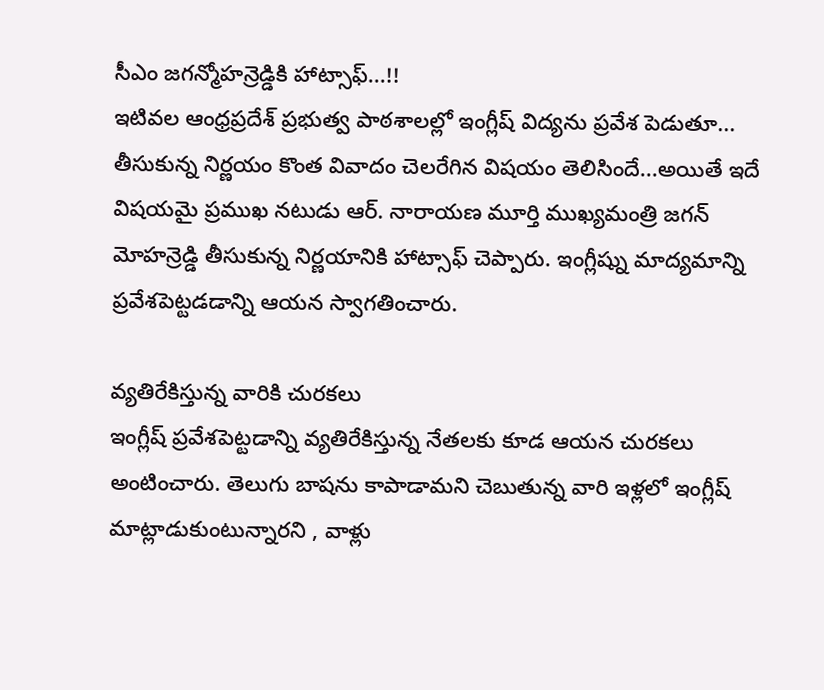సీఎం జగన్మోహన్రెడ్డికి హాట్సాఫ్...!!
ఇటివల ఆంధ్రప్రదేశ్ ప్రభుత్వ పాఠశాలల్లో ఇంగ్లీష్ విద్యను ప్రవేశ పెడుతూ... తీసుకున్న నిర్ణయం కొంత వివాదం చెలరేగిన విషయం తెలిసిందే...అయితే ఇదే విషయమై ప్రముఖ నటుడు ఆర్. నారాయణ మూర్తి ముఖ్యమంత్రి జగన్ మోహన్రెడ్డి తీసుకున్న నిర్ణయానికి హాట్సాఫ్ చెప్పారు. ఇంగ్లీష్ను మాద్యమాన్ని ప్రవేశపెట్టడడాన్ని ఆయన స్వాగతించారు.

వ్యతిరేకిస్తున్న వారికి చురకలు
ఇంగ్లీష్ ప్రవేశపెట్టడాన్ని వ్యతిరేకిస్తున్న నేతలకు కూడ ఆయన చురకలు అంటించారు. తెలుగు బాషను కాపాడామని చెబుతున్న వారి ఇళ్లలో ఇంగ్లీష్ మాట్లాడుకుంటున్నారని , వాళ్లు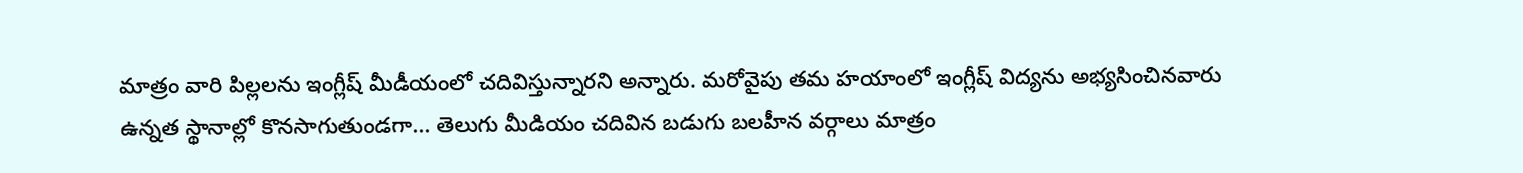మాత్రం వారి పిల్లలను ఇంగ్లీష్ మీడీయంలో చదివిస్తున్నారని అన్నారు. మరోవైపు తమ హయాంలో ఇంగ్లీష్ విద్యను అభ్యసించినవారు ఉన్నత స్థానాల్లో కొనసాగుతుండగా... తెలుగు మీడియం చదివిన బడుగు బలహీన వర్గాలు మాత్రం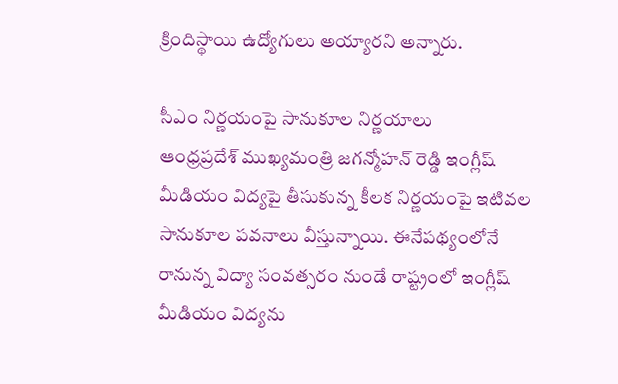క్రిందిస్థాయి ఉద్యోగులు అయ్యారని అన్నారు.

సీఎం నిర్ణయంపై సానుకూల నిర్ణయాలు
ఆంధ్రప్రదేశ్ ముఖ్యమంత్రి జగన్మోహన్ రెడ్డి ఇంగ్లీష్ మీడియం విద్యపై తీసుకున్న కీలక నిర్ణయంపై ఇటివల సానుకూల పవనాలు వీస్తున్నాయి. ఈనేపథ్యంలోనే రానున్న విద్యా సంవత్సరం నుండే రాష్ట్రంలో ఇంగ్లీష్ మీడియం విద్యను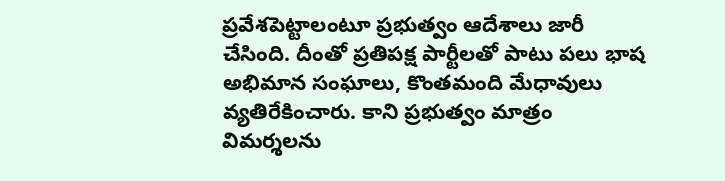ప్రవేశపెట్టాలంటూ ప్రభుత్వం ఆదేశాలు జారీ చేసింది. దీంతో ప్రతిపక్ష పార్టీలతో పాటు పలు భాష అభిమాన సంఘాలు, కొంతమంది మేధావులు వ్యతిరేకించారు. కాని ప్రభుత్వం మాత్రం విమర్శలను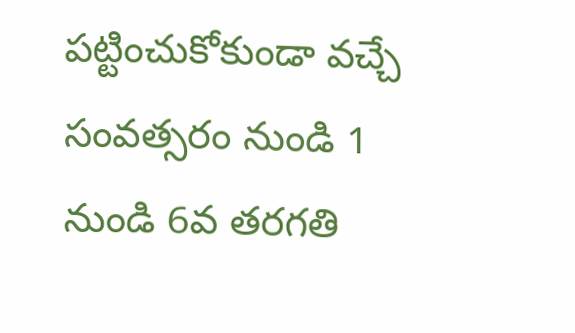పట్టించుకోకుండా వచ్చే సంవత్సరం నుండి 1 నుండి 6వ తరగతి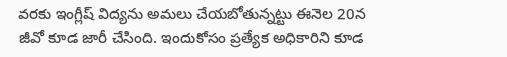వరకు ఇంగ్లీష్ విద్యను అమలు చేయబోతున్నట్టు ఈనెల 20న జీవో కూడ జారీ చేసింది. ఇందుకోసం ప్రత్యేక అధికారిని కూడ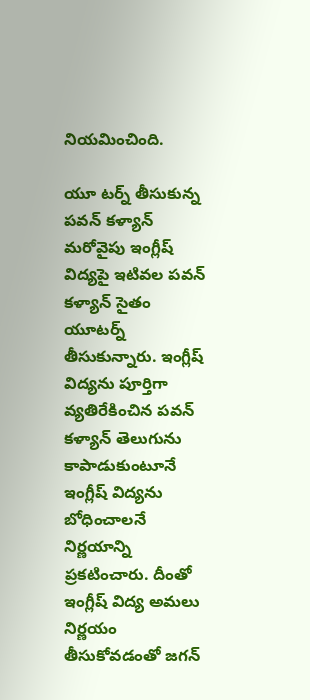నియమించింది.

యూ టర్న్ తీసుకున్న పవన్ కళ్యాన్
మరోవైపు ఇంగ్లీష్ విద్యపై ఇటివల పవన్ కళ్యాన్ సైతం యూటర్న్ తీసుకున్నారు. ఇంగ్లీష్ విద్యను పూర్తిగా వ్యతిరేకించిన పవన్ కళ్యాన్ తెలుగును కాపాడుకుంటూనే ఇంగ్లీష్ విద్యను బోధించాలనే నిర్ణయాన్ని ప్రకటించారు. దీంతో ఇంగ్లీష్ విద్య అమలు నిర్ణయం తీసుకోవడంతో జగన్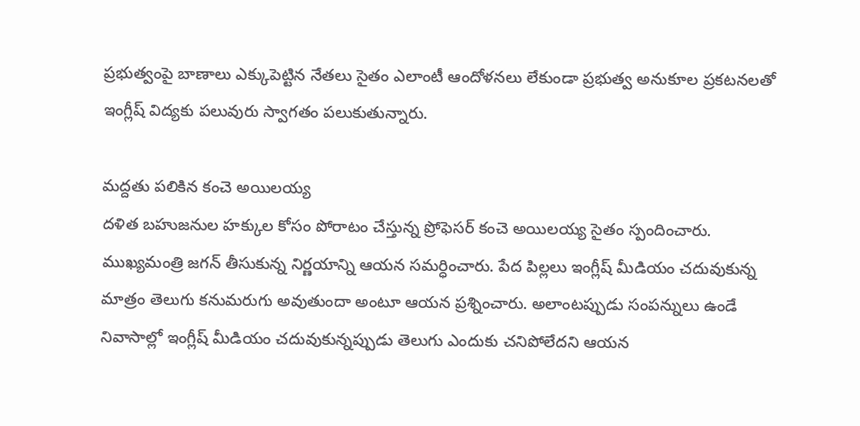ప్రభుత్వంపై బాణాలు ఎక్కుపెట్టిన నేతలు సైతం ఎలాంటీ ఆందోళనలు లేకుండా ప్రభుత్వ అనుకూల ప్రకటనలతో ఇంగ్లీష్ విద్యకు పలువురు స్వాగతం పలుకుతున్నారు.

మద్దతు పలికిన కంచె అయిలయ్య
దళిత బహుజనుల హక్కుల కోసం పోరాటం చేస్తున్న ప్రోఫెసర్ కంచె అయిలయ్య సైతం స్పందించారు. ముఖ్యమంత్రి జగన్ తీసుకున్న నిర్ణయాన్ని ఆయన సమర్ధించారు. పేద పిల్లలు ఇంగ్లీష్ మీడియం చదువుకున్న మాత్రం తెలుగు కనుమరుగు అవుతుందా అంటూ ఆయన ప్రశ్నించారు. అలాంటప్పుడు సంపన్నులు ఉండే నివాసాల్లో ఇంగ్లీష్ మీడియం చదువుకున్నప్పుడు తెలుగు ఎందుకు చనిపోలేదని ఆయన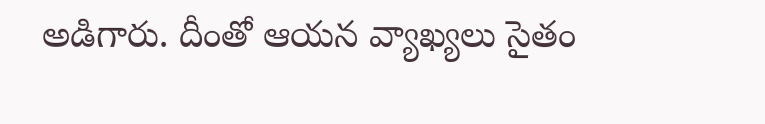అడిగారు. దీంతో ఆయన వ్యాఖ్యలు సైతం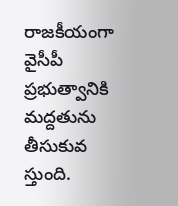రాజకీయంగా వైసీపీ ప్రభుత్వానికి మద్దతును తీసుకువ
స్తుంది.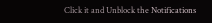Click it and Unblock the Notifications